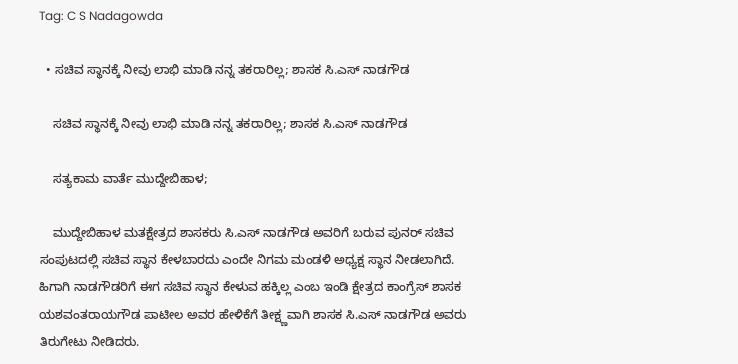Tag: C S Nadagowda

  • ಸಚಿವ ಸ್ಥಾನಕ್ಕೆ ನೀವು ಲಾಭಿ ಮಾಡಿ ನನ್ನ ತಕರಾರಿಲ್ಲ; ಶಾಸಕ ಸಿ.ಎಸ್ ನಾಡಗೌಡ

    ಸಚಿವ ಸ್ಥಾನಕ್ಕೆ ನೀವು ಲಾಭಿ ಮಾಡಿ ನನ್ನ ತಕರಾರಿಲ್ಲ; ಶಾಸಕ ಸಿ.ಎಸ್ ನಾಡಗೌಡ

    ಸತ್ಯಕಾಮ ವಾರ್ತೆ ಮುದ್ದೇಬಿಹಾಳ;

    ಮುದ್ದೇಬಿಹಾಳ ಮತಕ್ಷೇತ್ರದ ಶಾಸಕರು ಸಿ.ಎಸ್ ನಾಡಗೌಡ ಅವರಿಗೆ ಬರುವ ಪುನರ್ ಸಚಿವ ಸಂಪುಟದಲ್ಲಿ ಸಚಿವ ಸ್ಥಾನ ಕೇಳಬಾರದು ಎಂದೇ ನಿಗಮ ಮಂಡಳಿ ಅಧ್ಯಕ್ಷ ಸ್ಥಾನ ನೀಡಲಾಗಿದೆ. ಹಿಗಾಗಿ ನಾಡಗೌಡರಿಗೆ ಈಗ ಸಚಿವ ಸ್ಥಾನ ಕೇಳುವ ಹಕ್ಕಿಲ್ಲ ಎಂಬ ಇಂಡಿ ಕ್ಷೇತ್ರದ ಕಾಂಗ್ರೆಸ್‌ ಶಾಸಕ ಯಶವಂತರಾಯಗೌಡ ಪಾಟೀಲ ಅವರ ಹೇಳಿಕೆಗೆ ತೀಕ್ಷ್ಣವಾಗಿ ಶಾಸಕ ಸಿ.ಎಸ್ ನಾಡಗೌಡ ಅವರು ತಿರುಗೇಟು ನೀಡಿದರು.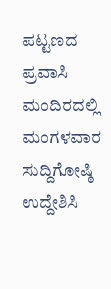ಪಟ್ಟಣದ ಪ್ರವಾಸಿ ಮಂದಿರದಲ್ಲಿ ಮಂಗಳವಾರ ಸುದ್ದಿಗೋಷ್ಠಿ ಉದ್ದೇಶಿಸಿ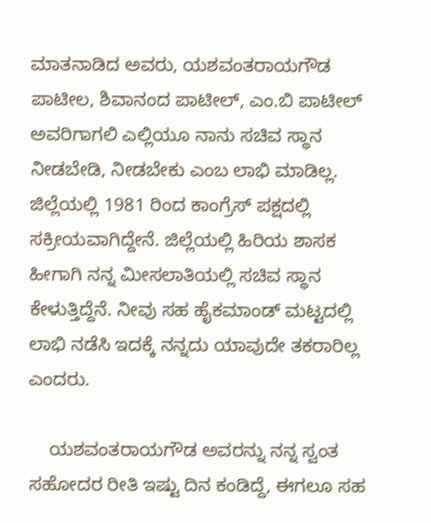ಮಾತನಾಡಿದ ಅವರು, ಯಶವಂತರಾಯಗೌಡ ಪಾಟೀಲ, ಶಿವಾನಂದ ಪಾಟೀಲ್, ಎಂ.ಬಿ ಪಾಟೀಲ್ ಅವರಿಗಾಗಲಿ ಎಲ್ಲಿಯೂ ನಾನು ಸಚಿವ ಸ್ಥಾನ ನೀಡಬೇಡಿ, ನೀಡಬೇಕು ಎಂಬ ಲಾಭಿ ಮಾಡಿಲ್ಲ. ಜಿಲ್ಲೆಯಲ್ಲಿ 1981 ರಿಂದ ಕಾಂಗ್ರೆಸ್ ಪಕ್ಷದಲ್ಲಿ ಸಕ್ರೀಯವಾಗಿದ್ದೇನೆ. ಜಿಲ್ಲೆಯಲ್ಲಿ ಹಿರಿಯ ಶಾಸಕ ಹೀಗಾಗಿ ನನ್ನ ಮೀಸಲಾತಿಯಲ್ಲಿ ಸಚಿವ ಸ್ಥಾನ ಕೇಳುತ್ತಿದ್ದೆನೆ. ನೀವು ಸಹ ಹೈಕಮಾಂಡ್ ಮಟ್ಟದಲ್ಲಿ ಲಾಭಿ ನಡೆಸಿ ಇದಕ್ಕೆ ನನ್ನದು ಯಾವುದೇ ತಕರಾರಿಲ್ಲ ಎಂದರು.

    ಯಶವಂತರಾಯಗೌಡ ಅವರನ್ನು ನನ್ನ ಸ್ವಂತ ಸಹೋದರ ರೀತಿ ಇಷ್ಟು ದಿನ ಕಂಡಿದ್ದೆ, ಈಗಲೂ ಸಹ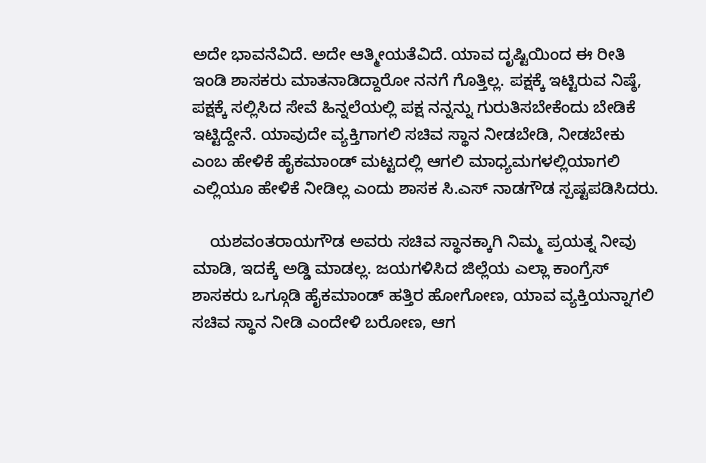ಅದೇ ಭಾವನೆವಿದೆ. ಅದೇ ಆತ್ಮೀಯತೆವಿದೆ. ಯಾವ ದೃಷ್ಟಿಯಿಂದ ಈ ರೀತಿ ಇಂಡಿ ಶಾಸಕರು ಮಾತನಾಡಿದ್ದಾರೋ ನನಗೆ ಗೊತ್ತಿಲ್ಲ. ಪಕ್ಷಕ್ಕೆ ಇಟ್ಟಿರುವ ನಿಷ್ಠೆ, ಪಕ್ಷಕ್ಕೆ ಸಲ್ಲಿಸಿದ ಸೇವೆ ಹಿನ್ನಲೆಯಲ್ಲಿ ಪಕ್ಷ ನನ್ನನ್ನು ಗುರುತಿಸಬೇಕೆಂದು ಬೇಡಿಕೆ ಇಟ್ಟಿದ್ದೇನೆ. ಯಾವುದೇ ವ್ಯಕ್ತಿಗಾಗಲಿ ಸಚಿವ ಸ್ಥಾನ ನೀಡಬೇಡಿ, ನೀಡಬೇಕು ಎಂಬ ಹೇಳಿಕೆ ಹೈಕಮಾಂಡ್ ಮಟ್ಟದಲ್ಲಿ ಆಗಲಿ ಮಾಧ್ಯಮಗಳಲ್ಲಿಯಾಗಲಿ ಎಲ್ಲಿಯೂ ಹೇಳಿಕೆ ನೀಡಿಲ್ಲ ಎಂದು ಶಾಸಕ ಸಿ.ಎಸ್ ನಾಡಗೌಡ ಸ್ಪಷ್ಟಪಡಿಸಿದರು.

    ಯಶವಂತರಾಯಗೌಡ ಅವರು ಸಚಿವ ಸ್ಥಾನಕ್ಕಾಗಿ ನಿಮ್ಮ ಪ್ರಯತ್ನ ನೀವು ಮಾಡಿ, ಇದಕ್ಕೆ ಅಡ್ಡಿ ಮಾಡಲ್ಲ. ಜಯಗಳಿಸಿದ ಜಿಲ್ಲೆಯ ಎಲ್ಲಾ ಕಾಂಗ್ರೆಸ್ ಶಾಸಕರು ಒಗ್ಗೂಡಿ ಹೈಕಮಾಂಡ್ ಹತ್ತಿರ ಹೋಗೋಣ, ಯಾವ ವ್ಯಕ್ತಿಯನ್ನಾಗಲಿ ಸಚಿವ ಸ್ಥಾನ ನೀಡಿ ಎಂದೇಳಿ ಬರೋಣ, ಆಗ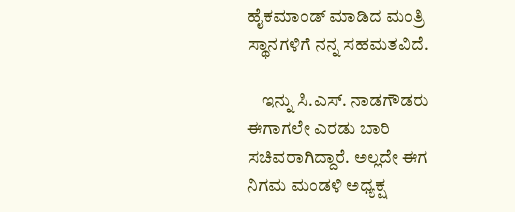ಹೈಕಮಾಂಡ್ ಮಾಡಿದ ಮಂತ್ರಿ ಸ್ಥಾನಗಳಿಗೆ ನನ್ನ ಸಹಮತವಿದೆ.

    ಇನ್ನು ಸಿ.ಎಸ್‌. ನಾಡಗೌಡರು ಈಗಾಗಲೇ ಎರಡು ಬಾರಿ ಸಚಿವರಾಗಿದ್ದಾರೆ. ಅಲ್ಲದೇ ಈಗ ನಿಗಮ ಮಂಡಳಿ ಅಧ್ಯಕ್ಷ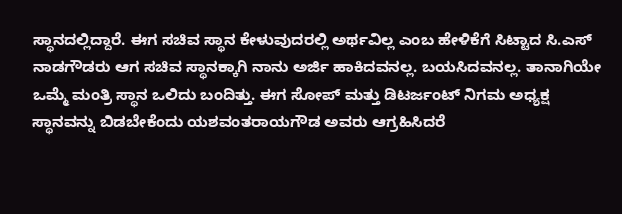ಸ್ಥಾನದಲ್ಲಿದ್ದಾರೆ. ಈಗ ಸಚಿವ ಸ್ಥಾನ ಕೇಳುವುದರಲ್ಲಿ ಅರ್ಥವಿಲ್ಲ ಎಂಬ ಹೇಳಿಕೆಗೆ ಸಿಟ್ಟಾದ ಸಿ.ಎಸ್ ನಾಡಗೌಡರು ಆಗ ಸಚಿವ ಸ್ಥಾನಕ್ಕಾಗಿ ನಾನು ಅರ್ಜಿ ಹಾಕಿದವನಲ್ಲ. ಬಯಸಿದವನಲ್ಲ. ತಾನಾಗಿಯೇ ಒಮ್ಮೆ ಮಂತ್ರಿ ಸ್ಥಾನ ಒಲಿದು ಬಂದಿತ್ತು. ಈಗ ಸೋಪ್ ಮತ್ತು ಡಿಟರ್ಜಂಟ್ ನಿಗಮ ಅಧ್ಯಕ್ಷ ಸ್ಥಾನವನ್ನು ಬಿಡಬೇಕೆಂದು ಯಶವಂತರಾಯಗೌಡ ಅವರು ಆಗ್ರಹಿಸಿದರೆ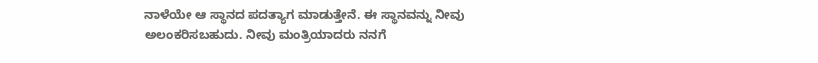ನಾಳೆಯೇ ಆ ಸ್ಥಾನದ ಪದತ್ಯಾಗ ಮಾಡುತ್ತೇನೆ. ಈ ಸ್ಥಾನವನ್ನು ನೀವು ಅಲಂಕರಿಸಬಹುದು. ನೀವು ಮಂತ್ರಿಯಾದರು ನನಗೆ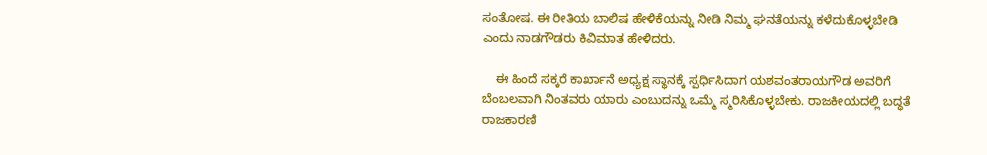ಸಂತೋಷ. ಈ ರೀತಿಯ ಬಾಲಿಷ ಹೇಳಿಕೆಯನ್ನು ನೀಡಿ ನಿಮ್ಮ ಘನತೆಯನ್ನು ಕಳೆದುಕೊಳ್ಳಬೇಡಿ ಎಂದು ನಾಡಗೌಡರು ಕಿವಿಮಾತ ಹೇಳಿದರು.

    ಈ ಹಿಂದೆ ಸಕ್ಕರೆ ಕಾರ್ಖಾನೆ ಅಧ್ಯಕ್ಷ ಸ್ಥಾನಕ್ಕೆ ಸ್ಪರ್ಧಿಸಿದಾಗ ಯಶವಂತರಾಯಗೌಡ ಅವರಿಗೆ ಬೆಂಬಲವಾಗಿ ನಿಂತವರು ಯಾರು ಎಂಬುದನ್ನು ಒಮ್ಮೆ ಸ್ಮರಿಸಿಕೊಳ್ಳಬೇಕು. ರಾಜಕೀಯದಲ್ಲಿ ಬದ್ಧತೆ ರಾಜಕಾರಣಿ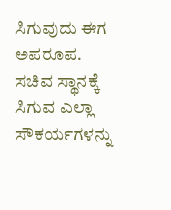ಸಿಗುವುದು ಈಗ ಅಪರೂಪ. ಸಚಿವ ಸ್ಥಾನಕ್ಕೆ ಸಿಗುವ ಎಲ್ಲಾ ಸೌಕರ್ಯಗಳನ್ನು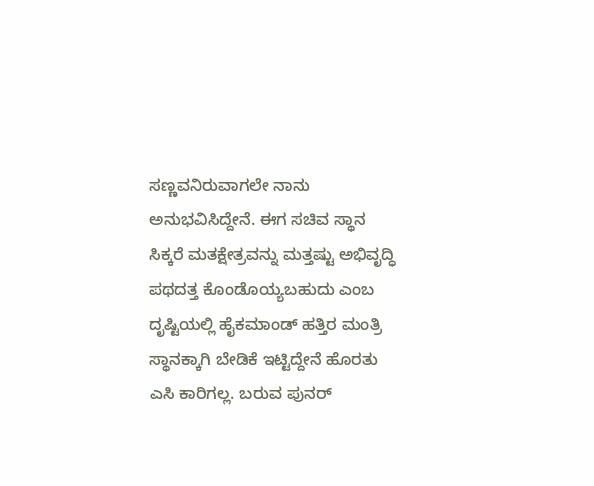ಸಣ್ಣವನಿರುವಾಗಲೇ ನಾನು ಅನುಭವಿಸಿದ್ದೇನೆ. ಈಗ ಸಚಿವ ಸ್ಥಾನ ಸಿಕ್ಕರೆ ಮತಕ್ಷೇತ್ರವನ್ನು ಮತ್ತಷ್ಟು ಅಭಿವೃದ್ಧಿ ಪಥದತ್ತ ಕೊಂಡೊಯ್ಯಬಹುದು ಎಂಬ ದೃಷ್ಟಿಯಲ್ಲಿ ಹೈಕಮಾಂಡ್ ಹತ್ತಿರ ಮಂತ್ರಿ ಸ್ಥಾನಕ್ಕಾಗಿ ಬೇಡಿಕೆ ಇಟ್ಟಿದ್ದೇನೆ ಹೊರತು ಎಸಿ ಕಾರಿಗಲ್ಲ. ಬರುವ ಪುನರ್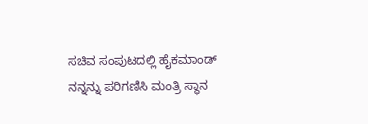ಸಚಿವ ಸಂಪುಟದಲ್ಲಿ ಹೈಕಮಾಂಡ್ ನನ್ನನ್ನು ಪರಿಗಣಿಸಿ ಮಂತ್ರಿ ಸ್ಥಾನ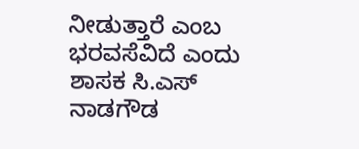ನೀಡುತ್ತಾರೆ ಎಂಬ ಭರವಸೆವಿದೆ ಎಂದು ಶಾಸಕ ಸಿ.ಎಸ್ ನಾಡಗೌಡ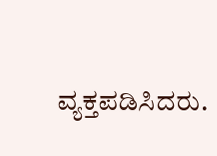ವ್ಯಕ್ತಪಡಿಸಿದರು.